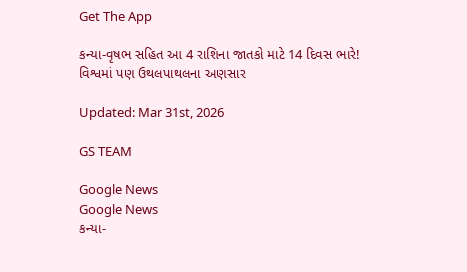Get The App

કન્યા-વૃષભ સહિત આ 4 રાશિના જાતકો માટે 14 દિવસ ભારે! વિશ્વમાં પણ ઉથલપાથલના અણસાર

Updated: Mar 31st, 2026

GS TEAM

Google News
Google News
કન્યા-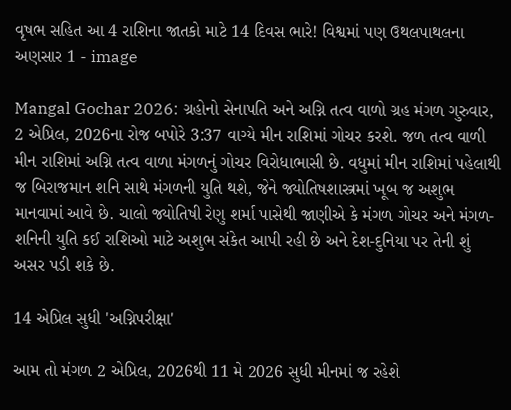વૃષભ સહિત આ 4 રાશિના જાતકો માટે 14 દિવસ ભારે! વિશ્વમાં પણ ઉથલપાથલના અણસાર 1 - image

Mangal Gochar 2026: ગ્રહોનો સેનાપતિ અને અગ્નિ તત્વ વાળો ગ્રહ મંગળ ગુરુવાર, 2 એપ્રિલ, 2026ના રોજ બપોરે 3:37 વાગ્યે મીન રાશિમાં ગોચર કરશે. જળ તત્વ વાળી મીન રાશિમાં અગ્નિ તત્વ વાળા મંગળનું ગોચર વિરોધાભાસી છે. વધુમાં મીન રાશિમાં પહેલાથી જ બિરાજમાન શનિ સાથે મંગળની યુતિ થશે, જેને જ્યોતિષશાસ્ત્રમાં ખૂબ જ અશુભ માનવામાં આવે છે. ચાલો જ્યોતિષી રેણુ શર્મા પાસેથી જાણીએ કે મંગળ ગોચર અને મંગળ-શનિની યુતિ કઈ રાશિઓ માટે અશુભ સંકેત આપી રહી છે અને દેશ-દુનિયા પર તેની શું અસર પડી શકે છે.

14 એપ્રિલ સુધી 'અગ્નિપરીક્ષા'

આમ તો મંગળ 2 એપ્રિલ, 2026થી 11 મે 2026 સુધી મીનમાં જ રહેશે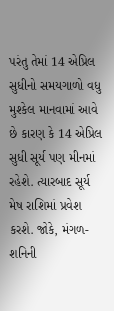પરંતુ તેમાં 14 એપ્રિલ સુધીનો સમયગાળો વધુ મુશ્કેલ માનવામાં આવે છે કારણ કે 14 એપ્રિલ સુધી સૂર્ય પણ મીનમાં રહેશે. ત્યારબાદ સૂર્ય મેષ રાશિમાં પ્રવેશ કરશે. જોકે, મંગળ-શનિની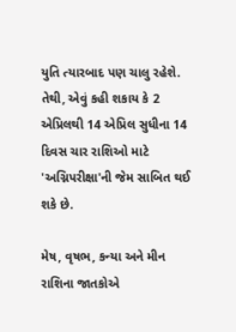યુતિ ત્યારબાદ પણ ચાલુ રહેશે. તેથી, એવું કહી શકાય કે 2 એપ્રિલથી 14 એપ્રિલ સુધીના 14 દિવસ ચાર રાશિઓ માટે  'અગ્નિપરીક્ષા'ની જેમ સાબિત થઈ શકે છે.

મેષ, વૃષભ, કન્યા અને મીન રાશિના જાતકોએ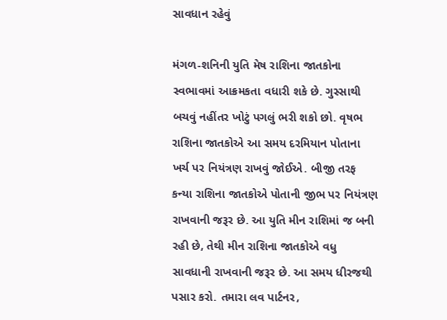સાવધાન રહેવું

મંગળ-શનિની યુતિ મેષ રાશિના જાતકોના સ્વભાવમાં આક્રમકતા વધારી શકે છે. ગુસ્સાથી બચવું નહીંતર ખોટું પગલું ભરી શકો છો. વૃષભ રાશિના જાતકોએ આ સમય દરમિયાન પોતાના ખર્ચ પર નિયંત્રણ રાખવું જોઈએ. બીજી તરફ કન્યા રાશિના જાતકોએ પોતાની જીભ પર નિયંત્રણ રાખવાની જરૂર છે. આ યુતિ મીન રાશિમાં જ બની રહી છે, તેથી મીન રાશિના જાતકોએ વધુ સાવધાની રાખવાની જરૂર છે. આ સમય ધીરજથી પસાર કરો. તમારા લવ પાર્ટનર,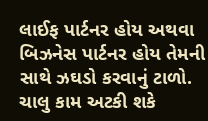લાઈફ પાર્ટનર હોય અથવા બિઝનેસ પાર્ટનર હોય તેમની સાથે ઝઘડો કરવાનું ટાળો. ચાલુ કામ અટકી શકે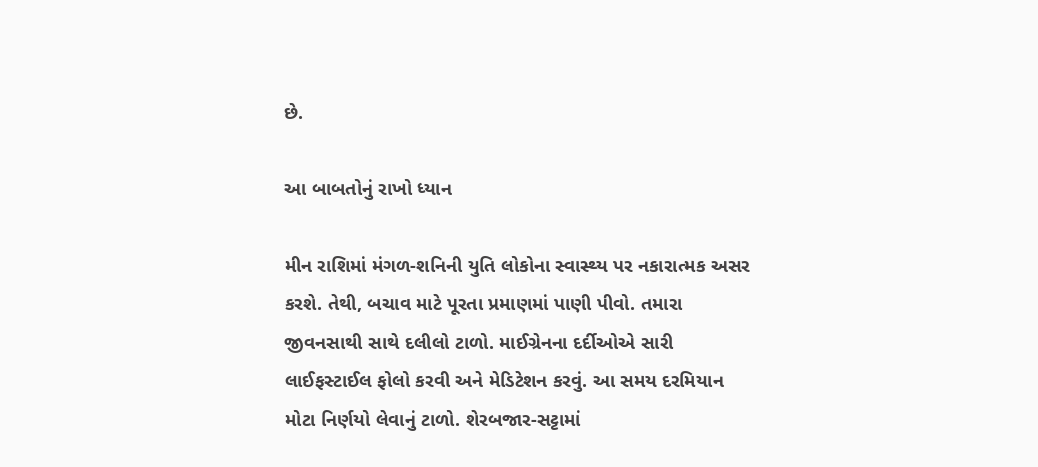છે.

આ બાબતોનું રાખો ધ્યાન

મીન રાશિમાં મંગળ-શનિની યુતિ લોકોના સ્વાસ્થ્ય પર નકારાત્મક અસર કરશે. તેથી, બચાવ માટે પૂરતા પ્રમાણમાં પાણી પીવો. તમારા જીવનસાથી સાથે દલીલો ટાળો. માઈગ્રેનના દર્દીઓએ સારી લાઈફસ્ટાઈલ ફોલો કરવી અને મેડિટેશન કરવું. આ સમય દરમિયાન મોટા નિર્ણયો લેવાનું ટાળો. શેરબજાર-સટ્ટામાં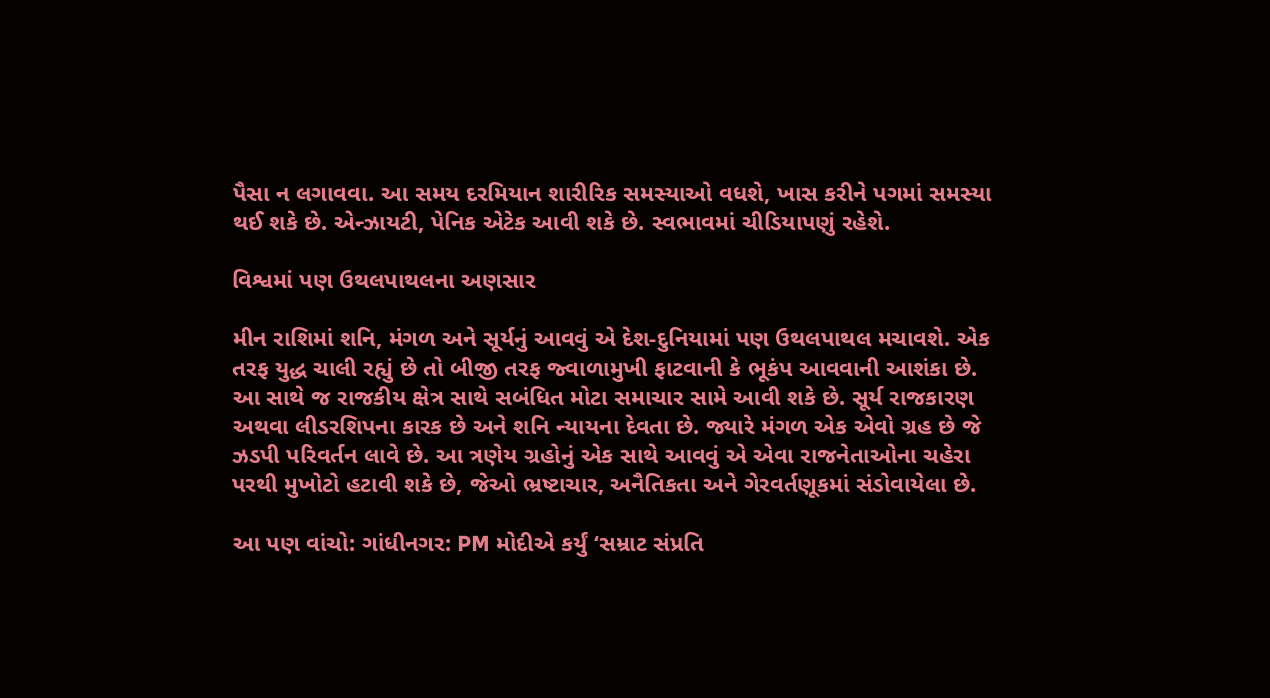પૈસા ન લગાવવા. આ સમય દરમિયાન શારીરિક સમસ્યાઓ વધશે, ખાસ કરીને પગમાં સમસ્યા થઈ શકે છે. એન્ઝાયટી, પેનિક એટેક આવી શકે છે. સ્વભાવમાં ચીડિયાપણું રહેશે.

વિશ્વમાં પણ ઉથલપાથલના અણસાર

મીન રાશિમાં શનિ, મંગળ અને સૂર્યનું આવવું એ દેશ-દુનિયામાં પણ ઉથલપાથલ મચાવશે. એક તરફ યુદ્ધ ચાલી રહ્યું છે તો બીજી તરફ જ્વાળામુખી ફાટવાની કે ભૂકંપ આવવાની આશંકા છે. આ સાથે જ રાજકીય ક્ષેત્ર સાથે સબંધિત મોટા સમાચાર સામે આવી શકે છે. સૂર્ય રાજકારણ અથવા લીડરશિપના કારક છે અને શનિ ન્યાયના દેવતા છે. જ્યારે મંગળ એક એવો ગ્રહ છે જે ઝડપી પરિવર્તન લાવે છે. આ ત્રણેય ગ્રહોનું એક સાથે આવવું એ એવા રાજનેતાઓના ચહેરા પરથી મુખોટો હટાવી શકે છે, જેઓ ભ્રષ્ટાચાર, અનૈતિકતા અને ગેરવર્તણૂકમાં સંડોવાયેલા છે.

આ પણ વાંચો: ગાંધીનગર: PM મોદીએ કર્યું ‘સમ્રાટ સંપ્રતિ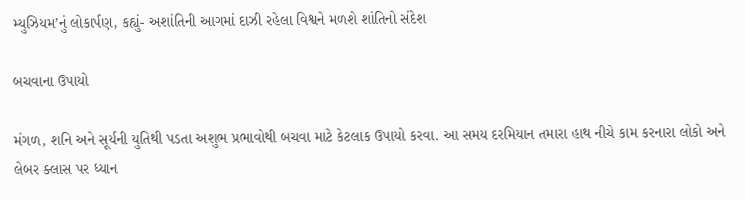મ્યુઝિયમ’નું લોકાર્પણ, કહ્યું- અશાંતિની આગમાં દાઝી રહેલા વિશ્વને મળશે શાંતિનો સંદેશ

બચવાના ઉપાયો

મંગળ, શનિ અને સૂર્યની યુતિથી પડતા અશુભ પ્રભાવોથી બચવા માટે કેટલાક ઉપાયો કરવા. આ સમય દરમિયાન તમારા હાથ નીચે કામ કરનારા લોકો અને લેબર ક્લાસ પર ધ્યાન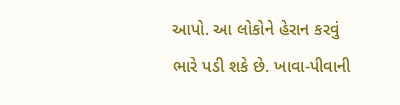આપો. આ લોકોને હેરાન કરવું ભારે પડી શકે છે. ખાવા-પીવાની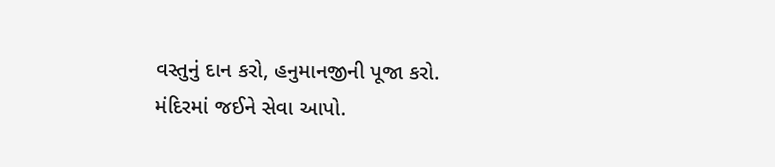વસ્તુનું દાન કરો, હનુમાનજીની પૂજા કરો. મંદિરમાં જઈને સેવા આપો.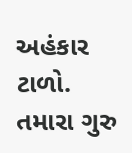અહંકાર ટાળો. તમારા ગુરુ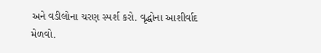અને વડીલોના ચરણ સ્પર્શ કરો. વૃદ્ધોના આશીર્વાદ મેળવો.